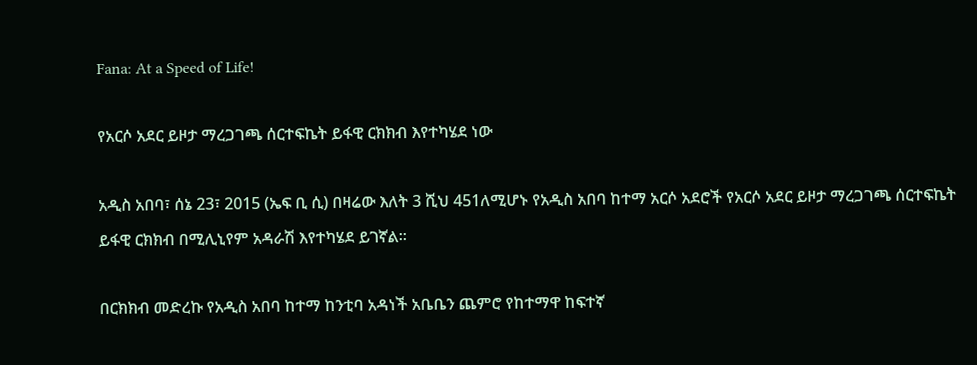Fana: At a Speed of Life!

የአርሶ አደር ይዞታ ማረጋገጫ ሰርተፍኬት ይፋዊ ርክክብ እየተካሄደ ነው

አዲስ አበባ፣ ሰኔ 23፣ 2015 (ኤፍ ቢ ሲ) በዛሬው እለት 3 ሺህ 451ለሚሆኑ የአዲስ አበባ ከተማ አርሶ አደሮች የአርሶ አደር ይዞታ ማረጋገጫ ሰርተፍኬት ይፋዊ ርክክብ በሚሊኒየም አዳራሽ እየተካሄደ ይገኛል።

በርክክብ መድረኩ የአዲስ አበባ ከተማ ከንቲባ አዳነች አቤቤን ጨምሮ የከተማዋ ከፍተኛ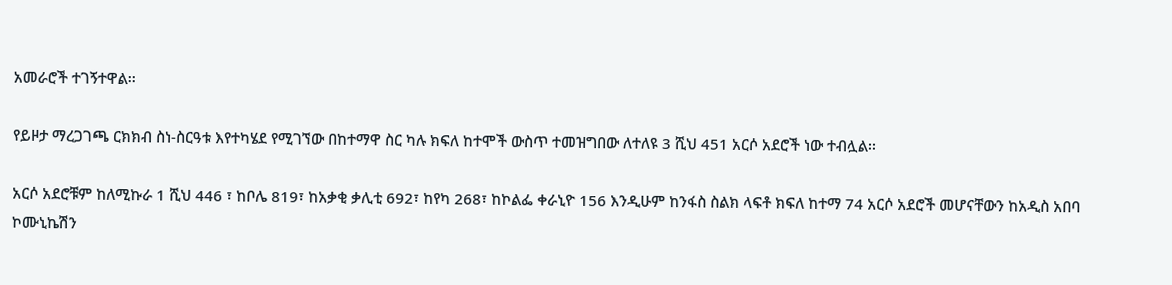አመራሮች ተገኝተዋል፡፡

የይዞታ ማረጋገጫ ርክክብ ስነ-ስርዓቱ እየተካሄደ የሚገኘው በከተማዋ ስር ካሉ ክፍለ ከተሞች ውስጥ ተመዝግበው ለተለዩ 3 ሺህ 451 አርሶ አደሮች ነው ተብሏል፡፡

አርሶ አደሮቹም ከለሚኩራ 1 ሺህ 446 ፣ ከቦሌ 819፣ ከአቃቂ ቃሊቲ 692፣ ከየካ 268፣ ከኮልፌ ቀራኒዮ 156 እንዲሁም ከንፋስ ስልክ ላፍቶ ክፍለ ከተማ 74 አርሶ አደሮች መሆናቸውን ከአዲስ አበባ ኮሙኒኬሽን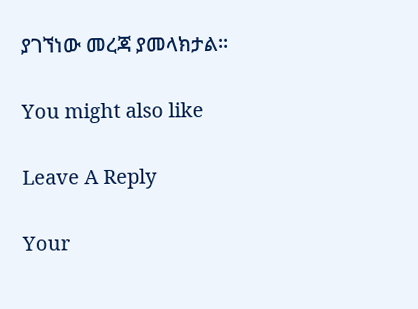ያገኘነው መረጃ ያመላክታል፡፡

You might also like

Leave A Reply

Your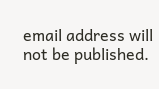email address will not be published.